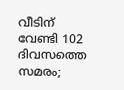വീടിന് വേണ്ടി 102 ദിവസത്തെ സമരം;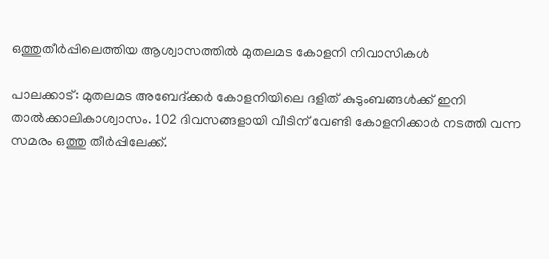ഒത്തുതീര്‍പ്പിലെത്തിയ ആശ്വാസത്തില്‍ മുതലമട കോളനി നിവാസികള്‍

പാലക്കാട്: മുതലമട അബേദ്ക്കര്‍ കോളനിയിലെ ദളിത് കുടുംബങ്ങള്‍ക്ക് ഇനി താല്‍ക്കാലികാശ്വാസം. 102 ദിവസങ്ങളായി വീടിന് വേണ്ടി കോളനിക്കാര്‍ നടത്തി വന്ന സമരം ഒത്തു തീര്‍പ്പിലേക്ക്.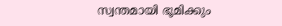സ്വന്തമായി ഭൂമിക്കും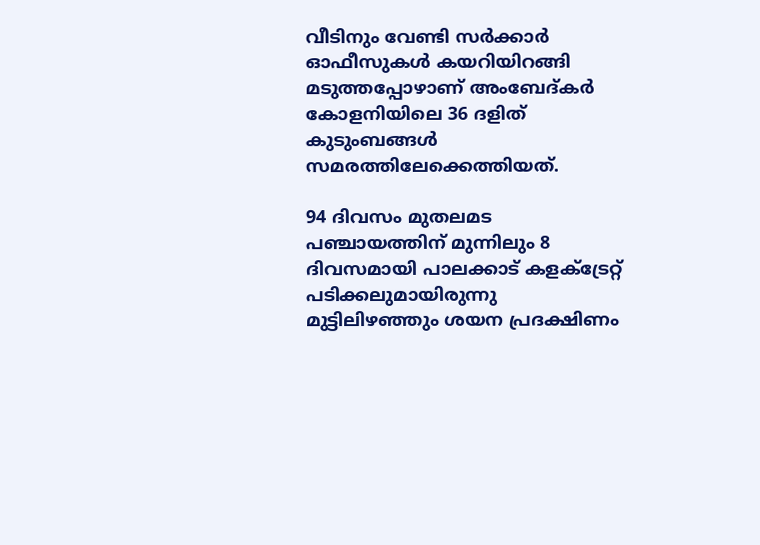വീടിനും വേണ്ടി സര്‍ക്കാര്‍ ഓഫീസുകള്‍ കയറിയിറങ്ങി മടുത്തപ്പോഴാണ് അംബേദ്കര്‍ കോളനിയിലെ 36 ദളിത് കുടുംബങ്ങള്‍ സമരത്തിലേക്കെത്തിയത്.

94 ദിവസം മുതലമട പഞ്ചായത്തിന് മുന്നിലും 8 ദിവസമായി പാലക്കാട് കളക്ട്രേറ്റ് പടിക്കലുമായിരുന്നു മുട്ടിലിഴഞ്ഞും ശയന പ്രദക്ഷിണം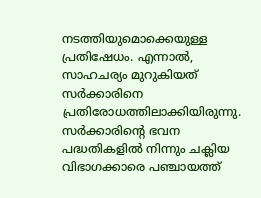നടത്തിയുമൊക്കെയുള്ള പ്രതിഷേധം. എന്നാല്‍, സാഹചര്യം മുറുകിയത് സര്‍ക്കാരിനെ പ്രതിരോധത്തിലാക്കിയിരുന്നു. സര്‍ക്കാരിന്റെ ഭവന പദ്ധതികളില്‍ നിന്നും ചക്ലിയ വിഭാഗക്കാരെ പഞ്ചായത്ത്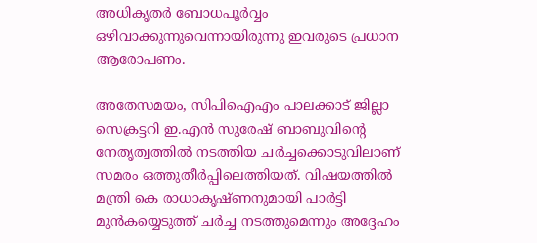അധികൃതര്‍ ബോധപൂര്‍വ്വം ഒഴിവാക്കുന്നുവെന്നായിരുന്നു ഇവരുടെ പ്രധാന ആരോപണം.

അതേസമയം, സിപിഐഎം പാലക്കാട് ജില്ലാ സെക്രട്ടറി ഇ.എന്‍ സുരേഷ് ബാബുവിന്റെ നേതൃത്വത്തില്‍ നടത്തിയ ചര്‍ച്ചക്കൊടുവിലാണ് സമരം ഒത്തുതീര്‍പ്പിലെത്തിയത്. വിഷയത്തില്‍ മന്ത്രി കെ രാധാകൃഷ്ണനുമായി പാര്‍ട്ടി മുന്‍കയ്യെടുത്ത് ചര്‍ച്ച നടത്തുമെന്നും അദ്ദേഹം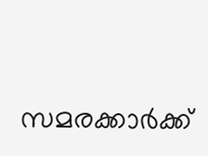സമരക്കാര്‍ക്ക്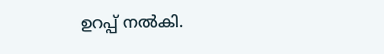ഉറപ്പ് നല്‍കി.